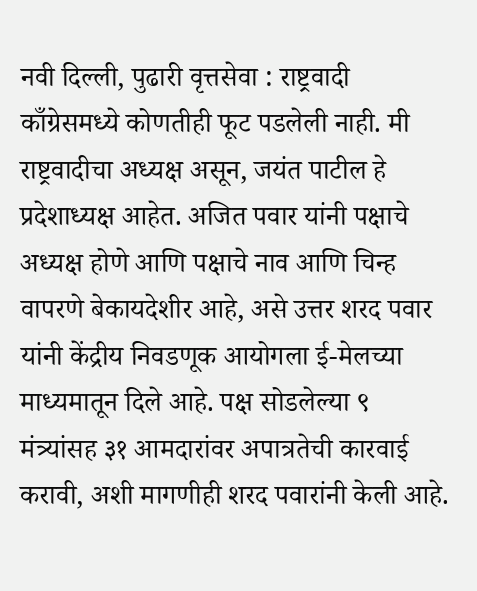नवी दिल्ली, पुढारी वृत्तसेवा : राष्ट्रवादी काँग्रेसमध्ये कोणतीही फूट पडलेली नाही. मी राष्ट्रवादीचा अध्यक्ष असून, जयंत पाटील हे प्रदेशाध्यक्ष आहेत. अजित पवार यांनी पक्षाचे अध्यक्ष होणे आणि पक्षाचे नाव आणि चिन्ह वापरणे बेकायदेशीर आहे, असे उत्तर शरद पवार यांनी केंद्रीय निवडणूक आयोगला ई-मेलच्या माध्यमातून दिले आहे. पक्ष सोडलेल्या ९ मंत्र्यांसह ३१ आमदारांवर अपात्रतेची कारवाई करावी, अशी मागणीही शरद पवारांनी केली आहे.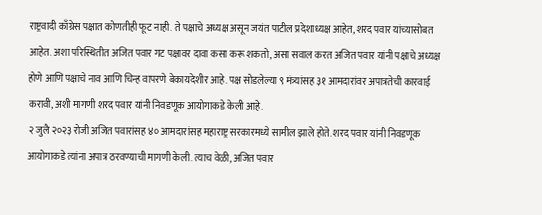राष्ट्रवादी काँग्रेस पक्षात कोणतीही फूट नाही. ते पक्षाचे अध्यक्ष असून जयंत पाटील प्रदेशाध्यक्ष आहेत, शरद पवार यांच्यासोबत आहेत. अशा परिस्थितीत अजित पवार गट पक्षावर दावा कसा करू शकतो, असा सवाल करत अजित पवार यांनी पक्षाचे अध्यक्ष होणे आणि पक्षाचे नाव आणि चिन्ह वापरणे बेकायदेशीर आहे. पक्ष सोडलेल्या ९ मंत्र्यांसह ३१ आमदारांवर अपात्रतेची कारवाई करावी, अशी मागणी शरद पवार यांनी निवडणूक आयोगाकडे केली आहे.
२ जुलै २०२३ रोजी अजित पवारांसह ४० आमदारांसह महाराष्ट्र सरकारमध्ये सामील झाले होते. शरद पवार यांनी निवडणूक आयोगाकडे त्यांना अपात्र ठरवण्याची मागणी केली. त्याच वेळी, अजित पवार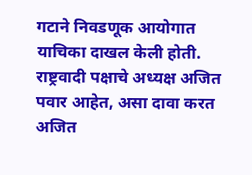गटाने निवडणूक आयोगात याचिका दाखल केली होती. राष्ट्रवादी पक्षाचे अध्यक्ष अजित पवार आहेत, असा दावा करत अजित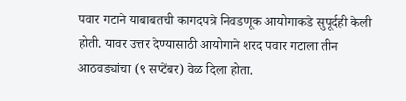पवार गटाने याबाबतची कागदपत्रे निवडणूक आयोगाकडे सुपूर्दही केली होती. यावर उत्तर देण्यासाठी आयोगाने शरद पवार गटाला तीन आठवड्यांचा (९ सप्टेंबर) वेळ दिला होता.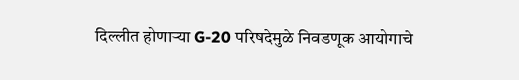दिल्लीत होणाऱ्या G-20 परिषदेमुळे निवडणूक आयोगाचे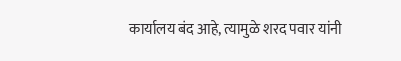कार्यालय बंद आहे, त्यामुळे शरद पवार यांनी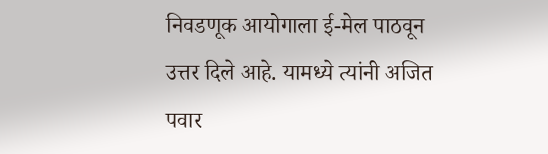निवडणूक आयोगाला ई-मेल पाठवून उत्तर दिले आहे. यामध्ये त्यांनी अजित पवार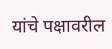यांचे पक्षावरील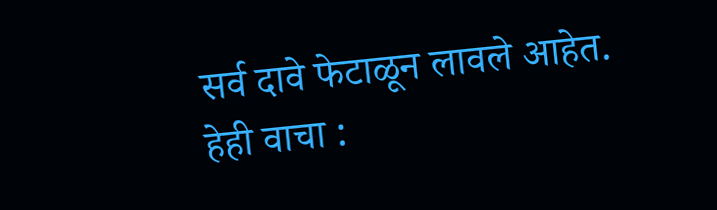सर्व दावे फेटाळून लावले आहेत.
हेही वाचा :